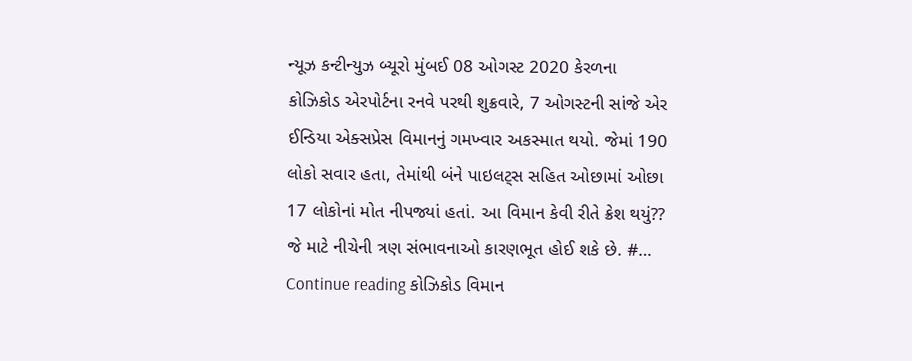ન્યૂઝ કન્ટીન્યુઝ બ્યૂરો મુંબઈ 08 ઓગસ્ટ 2020 કેરળના કોઝિકોડ એરપોર્ટના રનવે પરથી શુક્રવારે, 7 ઓગસ્ટની સાંજે એર ઈન્ડિયા એક્સપ્રેસ વિમાનનું ગમખ્વાર અકસ્માત થયો. જેમાં 190 લોકો સવાર હતા, તેમાંથી બંને પાઇલટ્સ સહિત ઓછામાં ઓછા 17 લોકોનાં મોત નીપજ્યાં હતાં. આ વિમાન કેવી રીતે ક્રેશ થયું?? જે માટે નીચેની ત્રણ સંભાવનાઓ કારણભૂત હોઈ શકે છે. #… Continue reading કોઝિકોડ વિમાન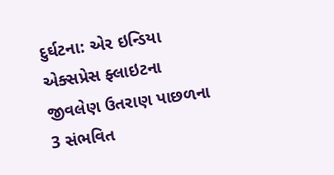દુર્ઘટના: એર ઇન્ડિયા એક્સપ્રેસ ફ્લાઇટના જીવલેણ ઉતરાણ પાછળના 3 સંભવિત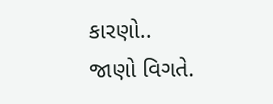કારણો.. જાણો વિગતે.